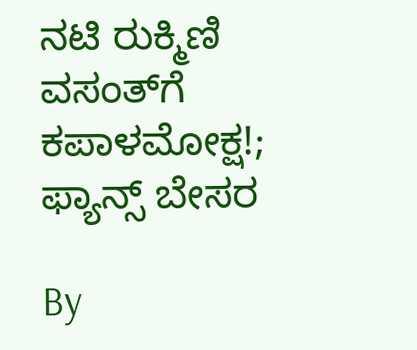ನಟಿ ರುಕ್ಮಿಣಿ ವಸಂತ್‌ಗೆ ಕಪಾಳಮೋಕ್ಷ!; ಫ್ಯಾನ್ಸ್ ಬೇಸರ

By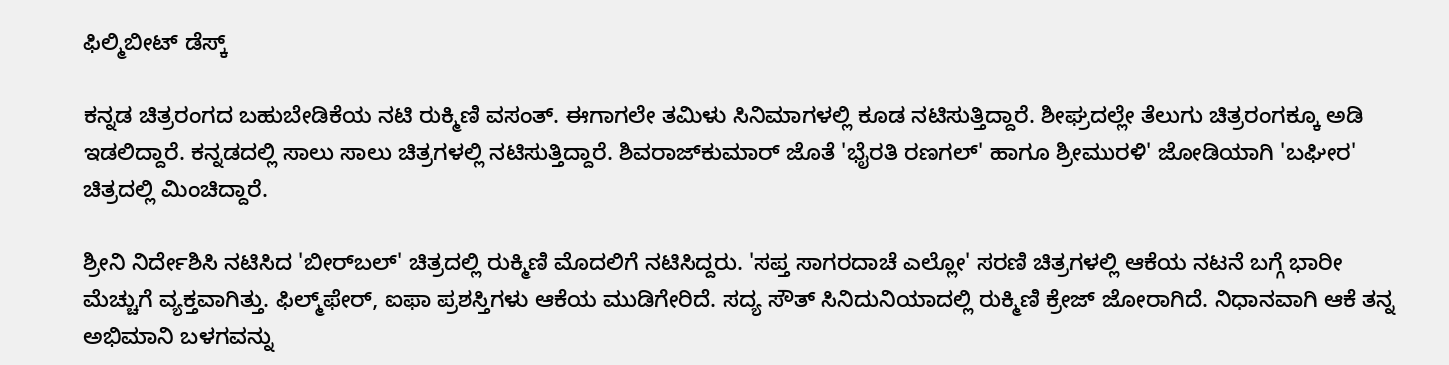ಫಿಲ್ಮಿಬೀಟ್ ಡೆಸ್ಕ್

ಕನ್ನಡ ಚಿತ್ರರಂಗದ ಬಹುಬೇಡಿಕೆಯ ನಟಿ ರುಕ್ಮಿಣಿ ವಸಂತ್. ಈಗಾಗಲೇ ತಮಿಳು ಸಿನಿಮಾಗಳಲ್ಲಿ ಕೂಡ ನಟಿಸುತ್ತಿದ್ದಾರೆ. ಶೀಘ್ರದಲ್ಲೇ ತೆಲುಗು ಚಿತ್ರರಂಗಕ್ಕೂ ಅಡಿ ಇಡಲಿದ್ದಾರೆ. ಕನ್ನಡದಲ್ಲಿ ಸಾಲು ಸಾಲು ಚಿತ್ರಗಳಲ್ಲಿ ನಟಿಸುತ್ತಿದ್ದಾರೆ. ಶಿವರಾಜ್‌ಕುಮಾರ್ ಜೊತೆ 'ಭೈರತಿ ರಣಗಲ್' ಹಾಗೂ ಶ್ರೀಮುರಳಿ' ಜೋಡಿಯಾಗಿ 'ಬಘೀರ' ಚಿತ್ರದಲ್ಲಿ ಮಿಂಚಿದ್ದಾರೆ.

ಶ್ರೀನಿ ನಿರ್ದೇಶಿಸಿ ನಟಿಸಿದ 'ಬೀರ್‌ಬಲ್' ಚಿತ್ರದಲ್ಲಿ ರುಕ್ಮಿಣಿ ಮೊದಲಿಗೆ ನಟಿಸಿದ್ದರು. 'ಸಪ್ತ ಸಾಗರದಾಚೆ ಎಲ್ಲೋ' ಸರಣಿ ಚಿತ್ರಗಳಲ್ಲಿ ಆಕೆಯ ನಟನೆ ಬಗ್ಗೆ ಭಾರೀ ಮೆಚ್ಚುಗೆ ವ್ಯಕ್ತವಾಗಿತ್ತು. ಫಿಲ್ಮ್‌ಫೇರ್, ಐಫಾ ಪ್ರಶಸ್ತಿಗಳು ಆಕೆಯ ಮುಡಿಗೇರಿದೆ. ಸದ್ಯ ಸೌತ್ ಸಿನಿದುನಿಯಾದಲ್ಲಿ ರುಕ್ಮಿಣಿ ಕ್ರೇಜ್ ಜೋರಾಗಿದೆ. ನಿಧಾನವಾಗಿ ಆಕೆ ತನ್ನ ಅಭಿಮಾನಿ ಬಳಗವನ್ನು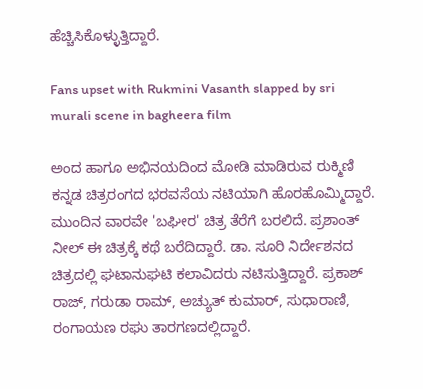ಹೆಚ್ಚಿಸಿಕೊಳ್ಳುತ್ತಿದ್ದಾರೆ.

Fans upset with Rukmini Vasanth slapped by sri murali scene in bagheera film

ಅಂದ ಹಾಗೂ ಅಭಿನಯದಿಂದ ಮೋಡಿ ಮಾಡಿರುವ ರುಕ್ಮಿಣಿ ಕನ್ನಡ ಚಿತ್ರರಂಗದ ಭರವಸೆಯ ನಟಿಯಾಗಿ ಹೊರಹೊಮ್ಮಿದ್ದಾರೆ. ಮುಂದಿನ ವಾರವೇ 'ಬಘೀರ' ಚಿತ್ರ ತೆರೆಗೆ ಬರಲಿದೆ. ಪ್ರಶಾಂತ್ ನೀಲ್ ಈ ಚಿತ್ರಕ್ಕೆ ಕಥೆ ಬರೆದಿದ್ದಾರೆ. ಡಾ. ಸೂರಿ ನಿರ್ದೇಶನದ ಚಿತ್ರದಲ್ಲಿ ಘಟಾನುಘಟಿ ಕಲಾವಿದರು ನಟಿಸುತ್ತಿದ್ದಾರೆ. ಪ್ರಕಾಶ್ ರಾಜ್, ಗರುಡಾ ರಾಮ್, ಅಚ್ಯುತ್‌ ಕುಮಾರ್, ಸುಧಾರಾಣಿ, ರಂಗಾಯಣ ರಘು ತಾರಗಣದಲ್ಲಿದ್ದಾರೆ.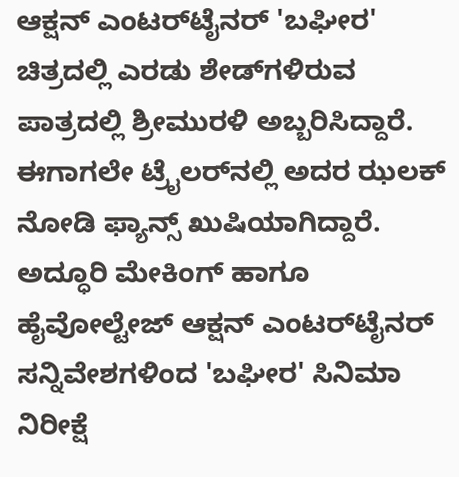ಆಕ್ಷನ್ ಎಂಟರ್‌ಟೈನರ್ 'ಬಘೀರ' ಚಿತ್ರದಲ್ಲಿ ಎರಡು ಶೇಡ್‌ಗಳಿರುವ ಪಾತ್ರದಲ್ಲಿ ಶ್ರೀಮುರಳಿ ಅಬ್ಬರಿಸಿದ್ದಾರೆ. ಈಗಾಗಲೇ ಟ್ರೈಲರ್‌ನಲ್ಲಿ ಅದರ ಝಲಕ್ ನೋಡಿ ಫ್ಯಾನ್ಸ್ ಖುಷಿಯಾಗಿದ್ದಾರೆ. ಅದ್ಧೂರಿ ಮೇಕಿಂಗ್ ಹಾಗೂ ಹೈವೋಲ್ಟೇಜ್ ಆಕ್ಷನ್ ಎಂಟರ್‌ಟೈನರ್ ಸನ್ನಿವೇಶಗಳಿಂದ 'ಬಘೀರ' ಸಿನಿಮಾ ನಿರೀಕ್ಷೆ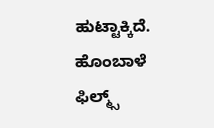ಹುಟ್ಟಾಕ್ಕಿದೆ. ಹೊಂಬಾಳೆ ಫಿಲ್ಮ್ಸ್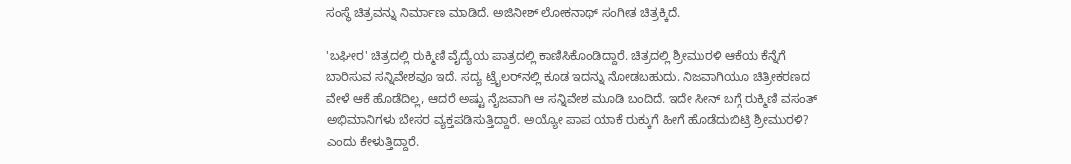ಸಂಸ್ಥೆ ಚಿತ್ರವನ್ನು ನಿರ್ಮಾಣ ಮಾಡಿದೆ. ಅಜಿನೀಶ್ ಲೋಕನಾಥ್ ಸಂಗೀತ ಚಿತ್ರಕ್ಕಿದೆ.

'ಬಘೀರ' ಚಿತ್ರದಲ್ಲಿ ರುಕ್ಮಿಣಿ ವೈದ್ಯೆಯ ಪಾತ್ರದಲ್ಲಿ ಕಾಣಿಸಿಕೊಂಡಿದ್ದಾರೆ. ಚಿತ್ರದಲ್ಲಿ ಶ್ರೀಮುರಳಿ ಆಕೆಯ ಕೆನ್ನೆಗೆ ಬಾರಿಸುವ ಸನ್ನಿವೇಶವೂ ಇದೆ. ಸದ್ಯ ಟ್ರೈಲರ್‌ನಲ್ಲಿ ಕೂಡ ಇದನ್ನು ನೋಡಬಹುದು. ನಿಜವಾಗಿಯೂ ಚಿತ್ರೀಕರಣದ ವೇಳೆ ಆಕೆ ಹೊಡೆದಿಲ್ಲ, ಆದರೆ ಅಷ್ಟು ನೈಜವಾಗಿ ಆ ಸನ್ನಿವೇಶ ಮೂಡಿ ಬಂದಿದೆ. ಇದೇ ಸೀನ್ ಬಗ್ಗೆ ರುಕ್ಮಿಣಿ ವಸಂತ್ ಅಭಿಮಾನಿಗಳು ಬೇಸರ ವ್ಯಕ್ತಪಡಿಸುತ್ತಿದ್ದಾರೆ. ಅಯ್ಯೋ ಪಾಪ ಯಾಕೆ ರುಕ್ಕುಗೆ ಹೀಗೆ ಹೊಡೆದುಬಿಟ್ರಿ ಶ್ರೀಮುರಳಿ? ಎಂದು ಕೇಳುತ್ತಿದ್ದಾರೆ.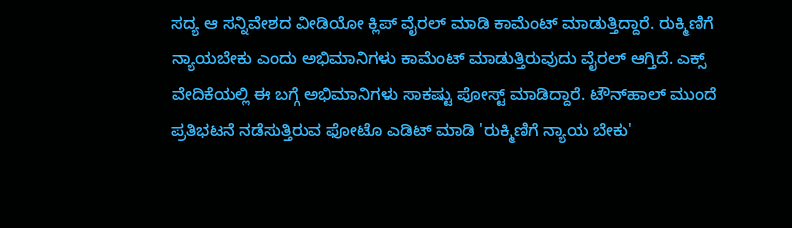ಸದ್ಯ ಆ ಸನ್ನಿವೇಶದ ವೀಡಿಯೋ ಕ್ಲಿಪ್‌ ವೈರಲ್ ಮಾಡಿ ಕಾಮೆಂಟ್ ಮಾಡುತ್ತಿದ್ದಾರೆ. ರುಕ್ಮಿಣಿಗೆ ನ್ಯಾಯಬೇಕು ಎಂದು ಅಭಿಮಾನಿಗಳು ಕಾಮೆಂಟ್ ಮಾಡುತ್ತಿರುವುದು ವೈರಲ್ ಆಗ್ತಿದೆ. ಎಕ್ಸ್ ವೇದಿಕೆಯಲ್ಲಿ ಈ ಬಗ್ಗೆ ಅಭಿಮಾನಿಗಳು ಸಾಕಷ್ಟು ಪೋಸ್ಟ್ ಮಾಡಿದ್ದಾರೆ. ಟೌನ್‌ಹಾಲ್ ಮುಂದೆ ಪ್ರತಿಭಟನೆ ನಡೆಸುತ್ತಿರುವ ಫೋಟೊ ಎಡಿಟ್ ಮಾಡಿ 'ರುಕ್ಮಿಣಿಗೆ ನ್ಯಾಯ ಬೇಕು'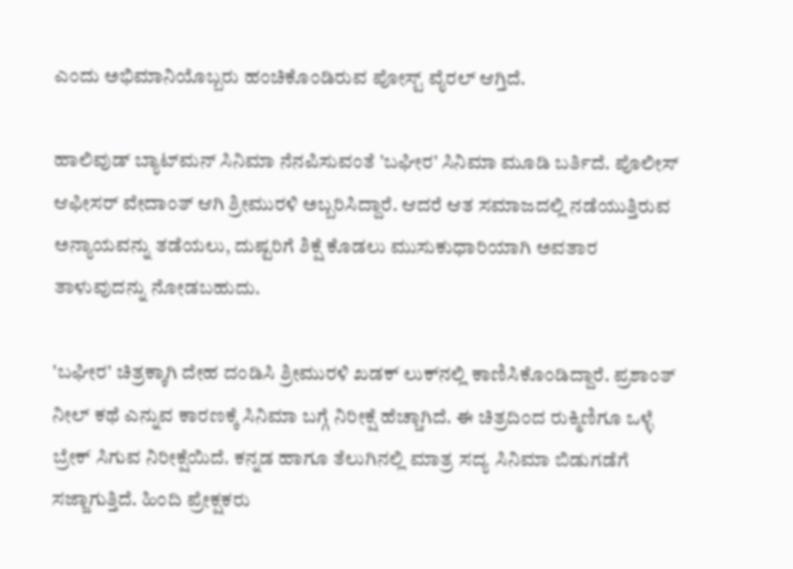ಎಂದು ಅಭಿಮಾನಿಯೊಬ್ಬರು ಹಂಚಿಕೊಂಡಿರುವ ಪೋಸ್ಟ್ ವೈರಲ್ ಆಗ್ತಿದೆ.

ಹಾಲಿವುಡ್‌ ಬ್ಯಾಟ್‌ಮನ್ ಸಿನಿಮಾ ನೆನಪಿಸುವಂತೆ 'ಬಘೀರ' ಸಿನಿಮಾ ಮೂಡಿ ಬರ್ತಿದೆ. ಪೊಲೀಸ್ ಆಫೀಸರ್ ವೇದಾಂತ್ ಆಗಿ ಶ್ರೀಮುರಳಿ ಅಬ್ಬರಿಸಿದ್ದಾರೆ. ಆದರೆ ಆತ ಸಮಾಜದಲ್ಲಿ ನಡೆಯುತ್ತಿರುವ ಅನ್ಯಾಯವನ್ನು ತಡೆಯಲು, ದುಷ್ಟರಿಗೆ ಶಿಕ್ಷೆ ಕೊಡಲು ಮುಸುಕುಧಾರಿಯಾಗಿ ಅವತಾರ ತಾಳುವುದನ್ನು ನೋಡಬಹುದು.

'ಬಘೀರ' ಚಿತ್ರಕ್ಕಾಗಿ ದೇಹ ದಂಡಿಸಿ ಶ್ರೀಮುರಳಿ ಖಡಕ್ ಲುಕ್‌ನಲ್ಲಿ ಕಾಣಿಸಿಕೊಂಡಿದ್ದಾರೆ. ಪ್ರಶಾಂತ್ ನೀಲ್ ಕಥೆ ಎನ್ನುವ ಕಾರಣಕ್ಕೆ ಸಿನಿಮಾ ಬಗ್ಗೆ ನಿರೀಕ್ಷೆ ಹೆಚ್ಚಾಗಿದೆ. ಈ ಚಿತ್ರದಿಂದ ರುಕ್ಮಿಣಿಗೂ ಒಳ್ಳೆ ಬ್ರೇಕ್ ಸಿಗುವ ನಿರೀಕ್ಷೆಯಿದೆ. ಕನ್ನಡ ಹಾಗೂ ತೆಲುಗಿನಲ್ಲಿ ಮಾತ್ರ ಸದ್ಯ ಸಿನಿಮಾ ಬಿಡುಗಡೆಗೆ ಸಜ್ಜಾಗುತ್ತಿದೆ. ಹಿಂದಿ ಪ್ರೇಕ್ಷಕರು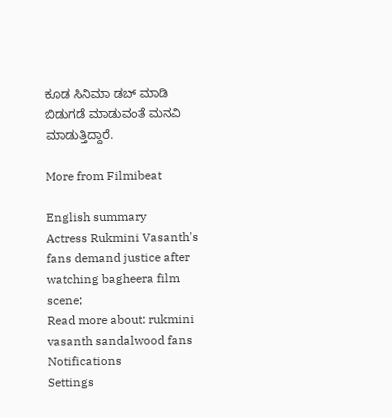ಕೂಡ ಸಿನಿಮಾ ಡಬ್ ಮಾಡಿ ಬಿಡುಗಡೆ ಮಾಡುವಂತೆ ಮನವಿ ಮಾಡುತ್ತಿದ್ದಾರೆ.

More from Filmibeat

English summary
Actress Rukmini Vasanth's fans demand justice after watching bagheera film scene;
Read more about: rukmini vasanth sandalwood fans
Notifications
Settings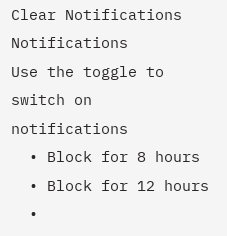Clear Notifications
Notifications
Use the toggle to switch on notifications
  • Block for 8 hours
  • Block for 12 hours
  •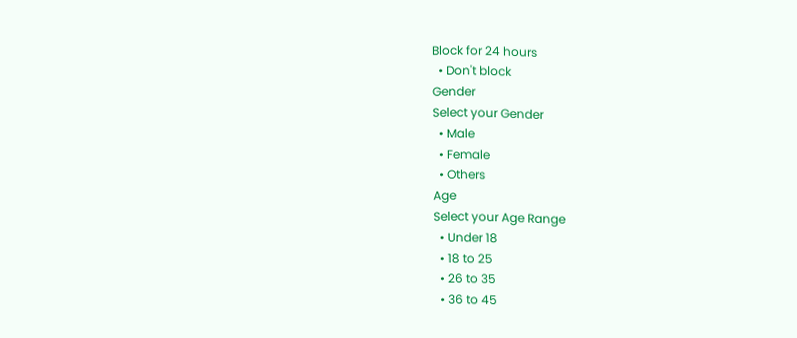Block for 24 hours
  • Don't block
Gender
Select your Gender
  • Male
  • Female
  • Others
Age
Select your Age Range
  • Under 18
  • 18 to 25
  • 26 to 35
  • 36 to 45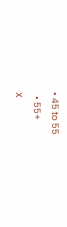• 45 to 55
  • 55+
X